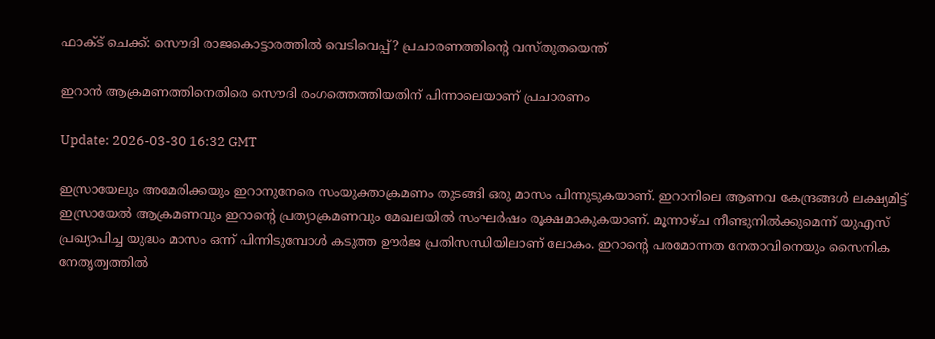ഫാക്ട് ചെക്ക്: സൌദി രാജകൊട്ടാരത്തിൽ വെടിവെപ്പ്? പ്രചാരണത്തിൻ്റെ വസ്തുതയെന്ത്

ഇറാൻ ആക്രമണത്തിനെതിരെ സൌദി രംഗത്തെത്തിയതിന് പിന്നാലെയാണ് പ്രചാരണം

Update: 2026-03-30 16:32 GMT

ഇസ്രായേലും അമേരിക്കയും ഇറാനുനേരെ സംയുക്താക്രമണം തുടങ്ങി ഒരു മാസം പിന്നുടുകയാണ്. ഇറാനിലെ ആണവ കേന്ദ്രങ്ങൾ ലക്ഷ്യമിട്ട് ഇസ്രായേൽ ആക്രമണവും ഇറാൻ്റെ പ്രത്യാക്രമണവും മേഖലയിൽ സംഘർഷം രൂക്ഷമാകുകയാണ്. മൂന്നാഴ്ച നീണ്ടുനിൽക്കുമെന്ന് യുഎസ് പ്രഖ്യാപിച്ച യുദ്ധം മാസം ഒന്ന് പിന്നിടുമ്പോൾ കടുത്ത ഊർജ പ്രതിസന്ധിയിലാണ് ലോകം. ഇറാൻ്റെ പരമോന്നത നേതാവിനെയും സൈനിക നേതൃത്വത്തിൽ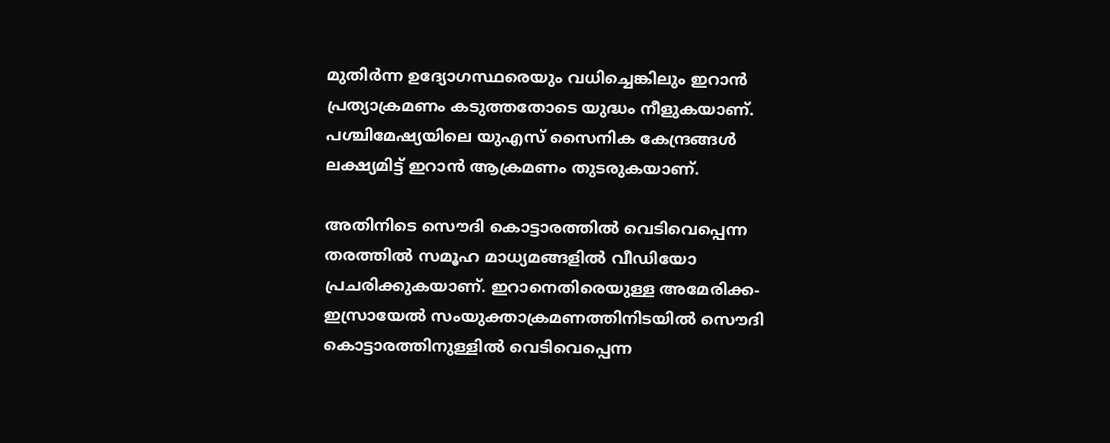മുതിർന്ന ഉദ്യോഗസ്ഥരെയും വധിച്ചെങ്കിലും ഇറാൻ പ്രത്യാക്രമണം കടുത്തതോടെ യുദ്ധം നീളുകയാണ്. പശ്ചിമേഷ്യയിലെ യുഎസ് സൈനിക കേന്ദ്രങ്ങൾ ലക്ഷ്യമിട്ട് ഇറാൻ ആക്രമണം തുടരുകയാണ്.

അതിനിടെ സൌദി കൊട്ടാരത്തിൽ വെടിവെപ്പെന്ന തരത്തിൽ സമൂഹ മാധ്യമങ്ങളിൽ വീഡിയോ പ്രചരിക്കുകയാണ്. ഇറാനെതിരെയുള്ള അമേരിക്ക-ഇസ്രായേൽ സംയുക്താക്രമണത്തിനിടയിൽ സൌദി കൊട്ടാരത്തിനുള്ളിൽ വെടിവെപ്പെന്ന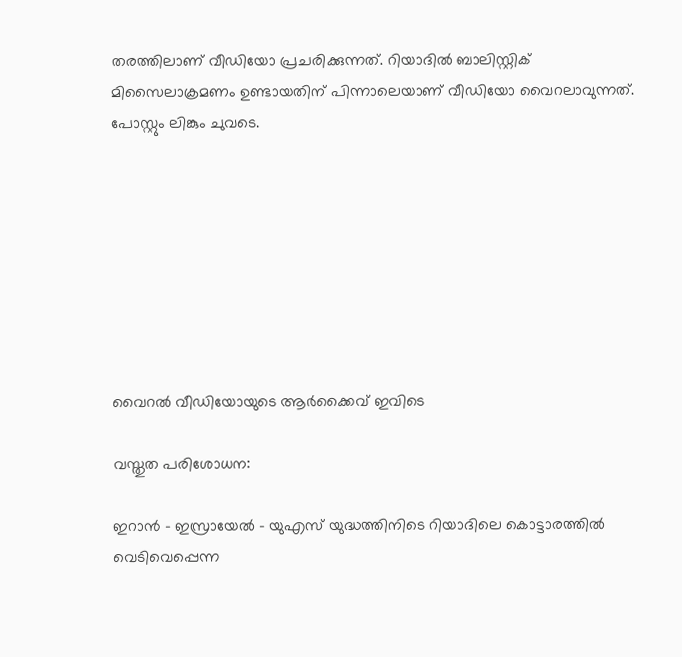തരത്തിലാണ് വീഡിയോ പ്രചരിക്കുന്നത്. റിയാദിൽ ബാലിസ്റ്റിക് മിസൈലാക്രമണം ഉണ്ടായതിന് പിന്നാലെയാണ് വീഡിയോ വൈറലാവുന്നത്. പോസ്റ്റും ലിങ്കും ചുവടെ.








വൈറൽ വീഡിയോയുടെ ആർക്കൈവ് ഇവിടെ

വസ്തുത പരിശോധന:

ഇറാൻ - ഇസ്രായേൽ - യുഎസ് യുദ്ധത്തിനിടെ റിയാദിലെ കൊട്ടാരത്തിൽ വെടിവെപ്പെന്ന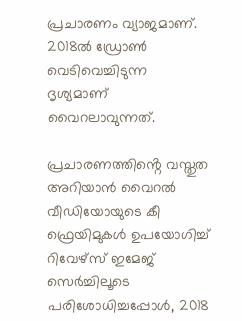പ്രചാരണം വ്യാജമാണ്. 2018ൽ ഡ്രോൺ വെടിവെച്ചിടുന്ന ദൃശ്യമാണ് വൈറലാവുന്നത്.

പ്രചാരണത്തിൻ്റെ വസ്തുത അറിയാൻ വൈറൽ വീഡിയോയുടെ കീ ഫ്രെയിമുകൾ ഉപയോഗിച്ച് റിവേഴ്‌സ് ഇമേജ് സെർച്ചിലൂടെ പരിശോധിച്ചപ്പോൾ, 2018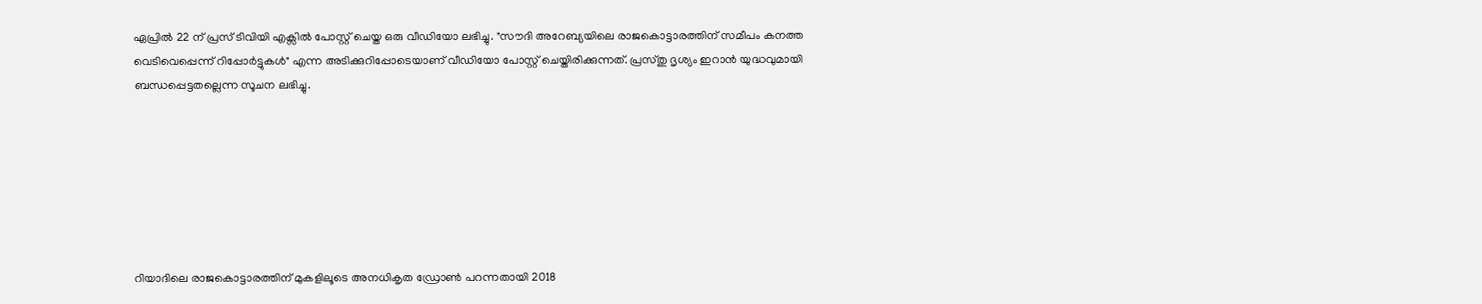ഏപ്രിൽ 22 ന് പ്രസ് ടിവിയി എക്സിൽ പോസ്റ്റ് ചെയ്ത ഒരു വീഡിയോ ലഭിച്ചു. "സൗദി അറേബ്യയിലെ രാജകൊട്ടാരത്തിന് സമീപം കനത്ത വെടിവെപ്പെന്ന് റിപ്പോർട്ടുകൾ" എന്ന അടിക്കുറിപ്പോടെയാണ് വീഡിയോ പോസ്റ്റ് ചെയ്തിരിക്കുന്നത്. പ്രസ്തു ദൃശ്യം ഇറാൻ യുദ്ധവുമായി ബന്ധപ്പെട്ടതല്ലെന്ന സൂചന ലഭിച്ചു.







റിയാദിലെ രാജകൊട്ടാരത്തിന് മുകളിലൂടെ അനധികൃത ഡ്രോൺ പറന്നതായി 2018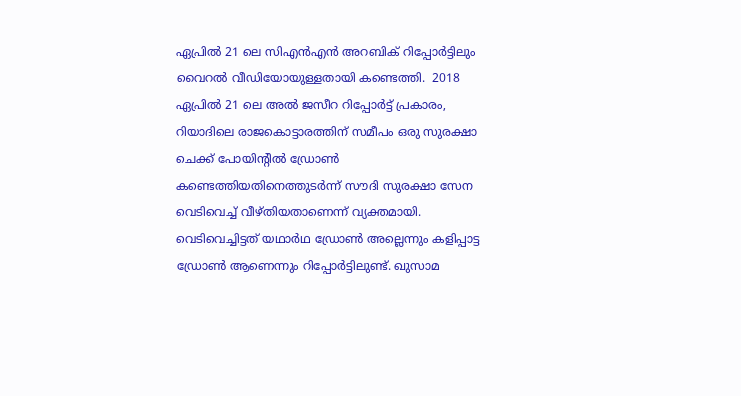ഏപ്രിൽ 21 ലെ സിഎൻഎൻ അറബിക് റിപ്പോർട്ടിലും വൈറൽ വീഡിയോയുള്ളതായി കണ്ടെത്തി.  2018 ഏപ്രിൽ 21 ലെ അൽ ജസീറ റിപ്പോർട്ട് പ്രകാരം, റിയാദിലെ രാജകൊട്ടാരത്തിന് സമീപം ഒരു സുരക്ഷാ ചെക്ക് പോയിൻ്റിൽ ഡ്രോൺ കണ്ടെത്തിയതിനെത്തുടർന്ന് സൗദി സുരക്ഷാ സേന വെടിവെച്ച് വീഴ്തിയതാണെന്ന് വ്യക്തമായി. വെടിവെച്ചിട്ടത് യഥാർഥ ഡ്രോൺ അല്ലെന്നും കളിപ്പാട്ട ഡ്രോൺ ആണെന്നും റിപ്പോർട്ടിലുണ്ട്. ഖുസാമ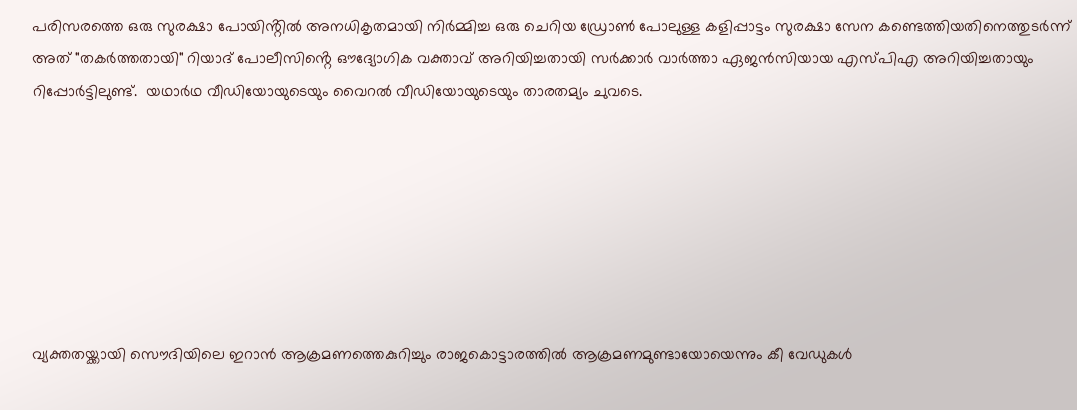പരിസരത്തെ ഒരു സുരക്ഷാ പോയിൻ്റിൽ അനധികൃതമായി നിർമ്മിച്ച ഒരു ചെറിയ ഡ്രോൺ പോലുള്ള കളിപ്പാട്ടം സുരക്ഷാ സേന കണ്ടെത്തിയതിനെത്തുടർന്ന് അത് "തകർത്തതായി" റിയാദ് പോലീസിൻ്റെ ഔദ്യോഗിക വക്താവ് അറിയിച്ചതായി സർക്കാർ വാർത്താ ഏജൻസിയായ എസ്പിഎ അറിയിച്ചതായും റിപ്പോർട്ടിലുണ്ട്.  യഥാർഥ വീഡിയോയുടെയും വൈറൽ വീഡിയോയുടെയും താരതമ്യം ചുവടെ.







വ്യക്തതയ്ക്കായി സൌദിയിലെ ഇറാൻ ആക്രമണത്തെകുറിച്ചും രാജകൊട്ടാരത്തിൽ ആക്രമണമുണ്ടായോയെന്നും കീ വേഡുകൾ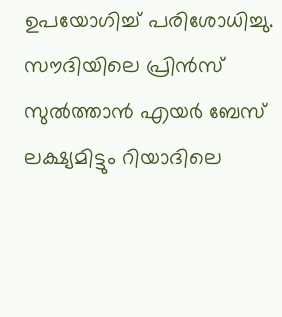ഉപയോഗിച്ച് പരിശോധിച്ചു.  സൗദിയിലെ പ്രിൻസ് സുൽത്താൻ എയർ ബേസ് ലക്ഷ്യമിട്ടും റിയാദിലെ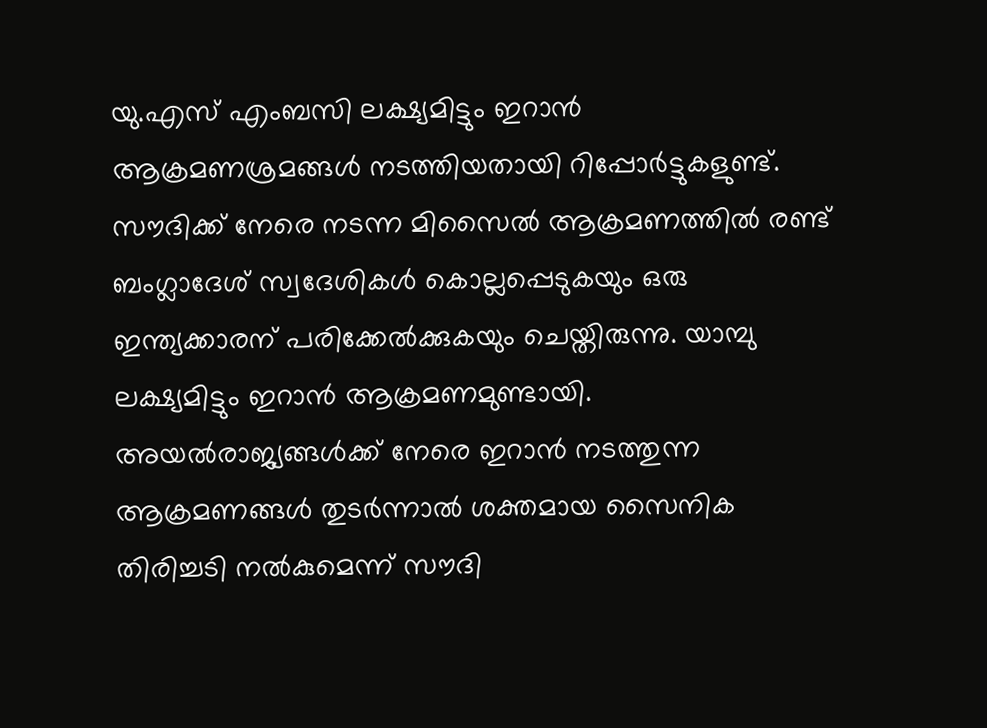യു.എസ് എംബസി ലക്ഷ്യമിട്ടും ഇറാൻ ആക്രമണശ്രമങ്ങൾ നടത്തിയതായി റിപ്പോർട്ടുകളുണ്ട്. സൗദിക്ക് നേരെ നടന്ന മിസൈൽ ആക്രമണത്തിൽ രണ്ട് ബംഗ്ലാദേശ് സ്വദേശികൾ കൊല്ലപ്പെടുകയും ഒരു ഇന്ത്യക്കാരന് പരിക്കേൽക്കുകയും ചെയ്തിരുന്നു. യാമ്പു ലക്ഷ്യമിട്ടും ഇറാൻ ആക്രമണമുണ്ടായി. അയൽരാജ്യങ്ങൾക്ക് നേരെ ഇറാൻ നടത്തുന്ന ആക്രമണങ്ങൾ തുടർന്നാൽ ശക്തമായ സൈനിക തിരിച്ചടി നൽകുമെന്ന് സൗദി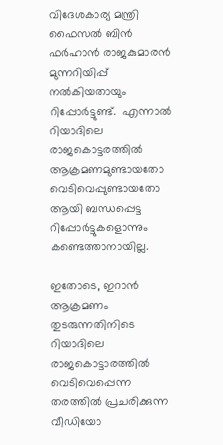വിദേശകാര്യ മന്ത്രി ഫൈസൽ ബിൻ ഫർഹാൻ രാജകുമാരൻ മുന്നറിയിപ്പ് നൽകിയതായും റിപ്പോർട്ടുണ്ട്.  എന്നാൽ റിയാദിലെ രാജകൊട്ടരത്തിൽ ആക്രമണമുണ്ടായതോ വെടിവെപ്പുണ്ടായതോ ആയി ബന്ധപ്പെട്ട റിപ്പോർട്ടുകളൊന്നും കണ്ടെത്താനായില്ല.

ഇതോടെ, ഇറാൻ ആക്രമണം തുടരുന്നതിനിടെ റിയാദിലെ രാജകൊട്ടാരത്തിൽ വെടിവെപ്പെന്ന തരത്തിൽ പ്രചരിക്കുന്ന വീഡിയോ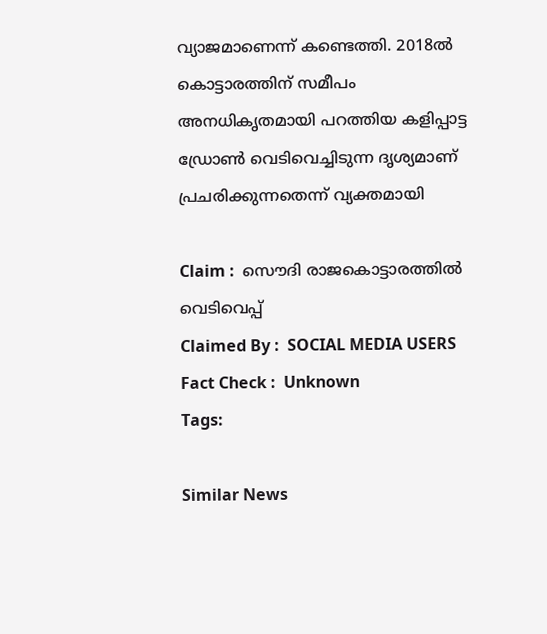വ്യാജമാണെന്ന് കണ്ടെത്തി. 2018ൽ കൊട്ടാരത്തിന് സമീപം അനധികൃതമായി പറത്തിയ കളിപ്പാട്ട ഡ്രോൺ വെടിവെച്ചിടുന്ന ദൃശ്യമാണ് പ്രചരിക്കുന്നതെന്ന് വ്യക്തമായി

Claim :  സൌദി രാജകൊട്ടാരത്തിൽ വെടിവെപ്പ്
Claimed By :  SOCIAL MEDIA USERS
Fact Check :  Unknown
Tags:

Similar News